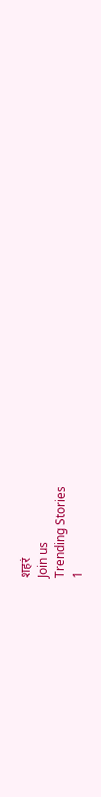शहरं
Join us
Trending Stories
1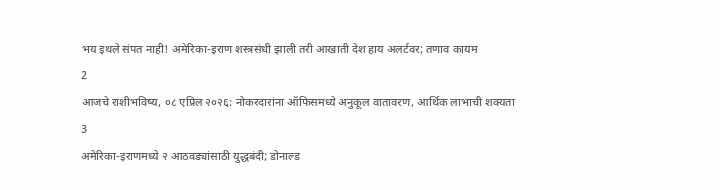भय इथले संपत नाही! अमेरिका-इराण शस्त्रसंधी झाली तरी आखाती देश हाय अलर्टवर; तणाव कायम
2
आजचे राशीभविष्य, ०८ एप्रिल २०२६: नोकरदारांना ऑफिसमध्ये अनुकूल वातावरण, आर्थिक लाभाची शक्यता
3
अमेरिका-इराणमध्ये २ आठवड्यांसाठी युद्धबंदी; डोनाल्ड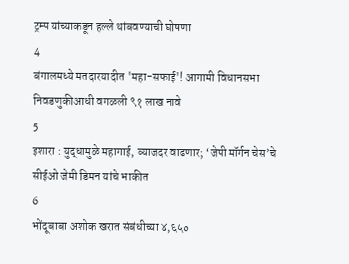ट्रम्प यांच्याकडून हल्ले थांबवण्याची घोषणा
4
बंगालमध्ये मतदारयादीत 'महा-सफाई'! आगामी विधानसभा निवडणुकीआधी वगळली ९१ लाख नावे
5
इशारा : युद्धामुळे महागाई, व्याजदर वाढणार; ‘जेपी मॉर्गन चेस’चे सीईओ जेमी डिमन यांचे भाकीत
6
भोंदूबाबा अशोक खरात संबंधीच्या ४,६५०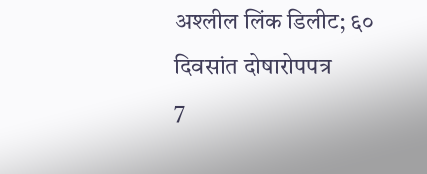अश्लील लिंक डिलीट; ६० दिवसांत दोषारोपपत्र
7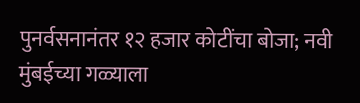पुनर्वसनानंतर १२ हजार कोटींचा बोजा; नवी मुंबईच्या गळ्याला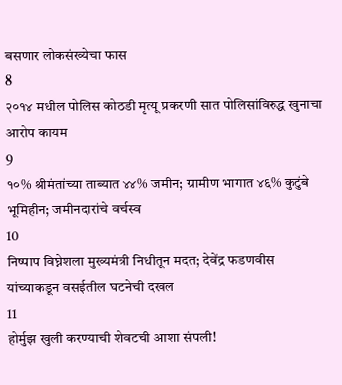बसणार लोकसंख्येचा फास
8
२०१४ मधील पोलिस कोठडी मृत्यू प्रकरणी सात पोलिसांविरुद्ध खुनाचा आरोप कायम
9
१०% श्रीमंतांच्या ताब्यात ४४% जमीन; ग्रामीण भागात ४६% कुटुंबे भूमिहीन; जमीनदारांचे वर्चस्व
10
निष्पाप विघ्नेशला मुख्यमंत्री निधीतून मदत; देवेंद्र फडणवीस यांच्याकडून वसईतील घटनेची दखल
11
होर्मुझ खुली करण्याची शेवटची आशा संपली!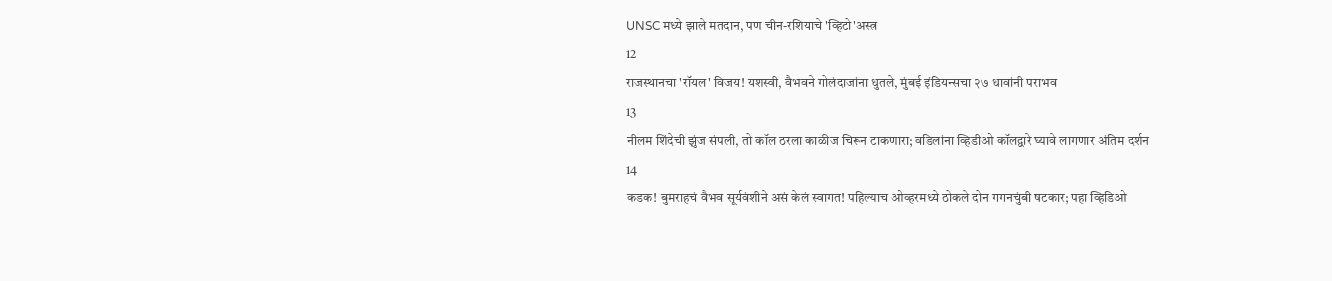UNSC मध्ये झाले मतदान, पण चीन-रशियाचे 'व्हिटो'अस्त्र
12
राजस्थानचा 'रॉयल' विजय! यशस्वी, वैभवने गोलंदाजांना धुतले, मुंबई इंडियन्सचा २७ धावांनी पराभव
13
नीलम शिंदेची झुंज संपली, तो कॉल ठरला काळीज चिरून टाकणारा; वडिलांना व्हिडीओ कॉलद्वारे घ्यावे लागणार अंतिम दर्शन
14
कडक! बुमराहचं वैभव सूर्यवंशीने असं केलं स्वागत! पहिल्याच ओव्हरमध्ये ठोकले दोन गगनचुंबी षटकार; पहा व्हिडिओ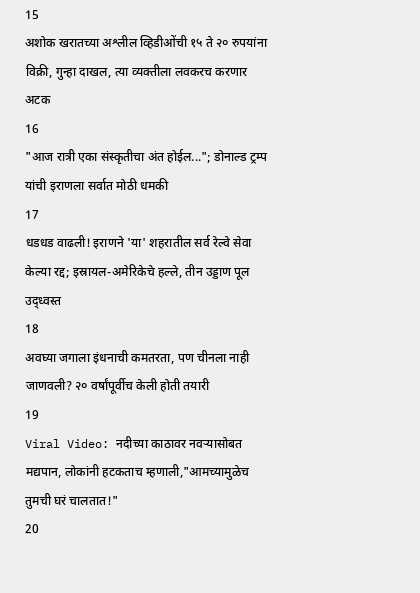15
अशोक खरातच्या अश्लील व्हिडीओंची १५ ते २० रुपयांना विक्री, गुन्हा दाखल, त्या व्यक्तीला लवकरच करणार अटक
16
"आज रात्री एका संस्कृतीचा अंत होईल..."; डोनाल्ड ट्रम्प यांची इराणला सर्वात मोठी धमकी
17
धडधड वाढली! इराणने 'या' शहरातील सर्व रेल्वे सेवा केल्या रद्द; इस्रायल-अमेरिकेचे हल्ले, तीन उड्डाण पूल उद्ध्वस्त
18
अवघ्या जगाला इंधनाची कमतरता, पण चीनला नाही जाणवली? २० वर्षांपूर्वीच केली होती तयारी
19
Viral Video: नदीच्या काठावर नवऱ्यासोबत मद्यपान, लोकांनी हटकताच म्हणाली,"आमच्यामुळेच तुमची घरं चालतात!"
20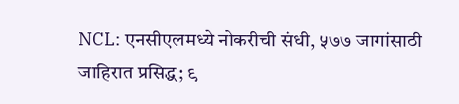NCL: एनसीएलमध्ये नोकरीची संधी, ५७७ जागांसाठी जाहिरात प्रसिद्ध; ९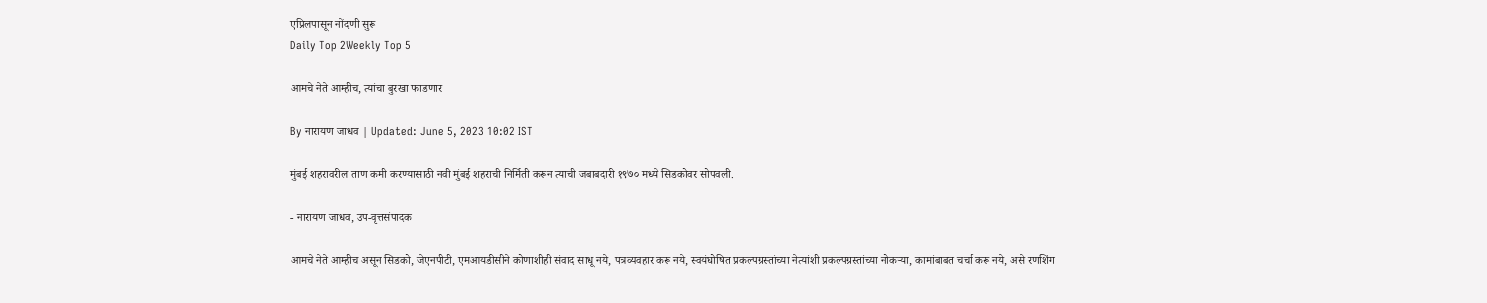एप्रिलपासून नोंदणी सुरू
Daily Top 2Weekly Top 5

आमचे नेते आम्हीच, त्यांचा बुरखा फाडणार

By नारायण जाधव | Updated: June 5, 2023 10:02 IST

मुंबई शहरावरील ताण कमी करण्यासाठी नवी मुंबई शहराची निर्मिती करून त्याची जबाबदारी १९७० मध्ये सिडकोवर सोपवली.

- नारायण जाधव, उप-वृत्तसंपादक

आमचे नेते आम्हीच असून सिडको, जेएनपीटी, एमआयडीसीने कोणाशीही संवाद साधू नये, पत्रव्यवहार करू नये, स्वयंघोषित प्रकल्पग्रस्तांच्या नेत्यांशी प्रकल्पग्रस्तांच्या नोकऱ्या, कामांबाबत चर्चा करू नये, असे रणशिंग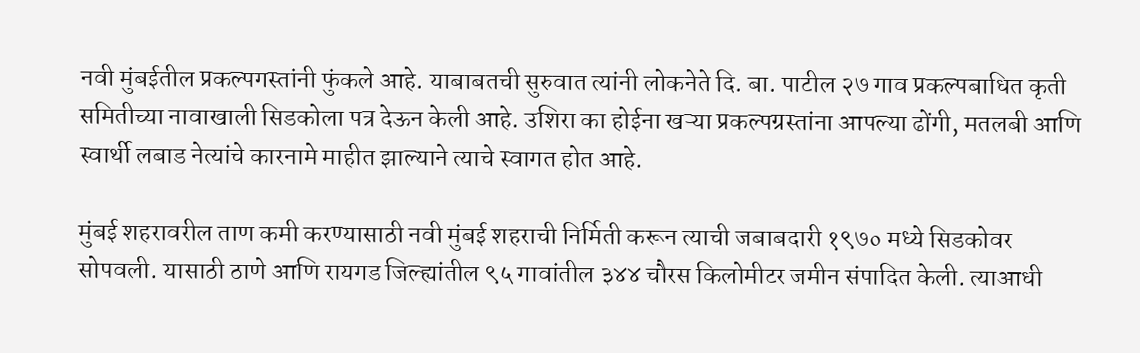नवी मुंबईतील प्रकल्पगस्तांनी फुंकले आहे. याबाबतची सुरुवात त्यांनी लोकनेते दि. बा. पाटील २७ गाव प्रकल्पबाधित कृती समितीच्या नावाखाली सिडकोला पत्र देऊन केली आहे. उशिरा का होईना खऱ्या प्रकल्पग्रस्तांना आपल्या ढोंगी, मतलबी आणि स्वार्थी लबाड नेत्यांचे कारनामे माहीत झाल्याने त्याचे स्वागत होत आहे.

मुंबई शहरावरील ताण कमी करण्यासाठी नवी मुंबई शहराची निर्मिती करून त्याची जबाबदारी १९७० मध्ये सिडकोवर सोपवली. यासाठी ठाणे आणि रायगड जिल्ह्यांतील ९५ गावांतील ३४४ चौरस किलोमीटर जमीन संपादित केली. त्याआधी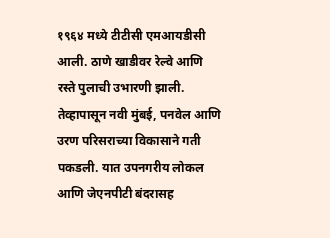१९६४ मध्ये टीटीसी एमआयडीसी आली. ठाणे खाडीवर रेल्वे आणि रस्ते पुलाची उभारणी झाली. तेव्हापासून नवी मुंबई, पनवेल आणि उरण परिसराच्या विकासाने गती पकडली. यात उपनगरीय लोकल आणि जेएनपीटी बंदरासह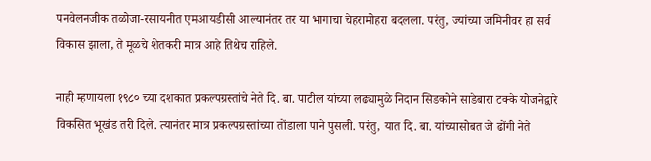पनवेलनजीक तळोजा-रसायनीत एमआयडीसी आल्यानंतर तर या भागाचा चेहरामोहरा बदलला. परंतु, ज्यांच्या जमिनीवर हा सर्व विकास झाला, ते मूळचे शेतकरी मात्र आहे तिथेच राहिले.

नाही म्हणायला १९८० च्या दशकात प्रकल्पग्रस्तांचे नेते दि. बा. पाटील यांच्या लढ्यामुळे निदान सिडकोने साडेबारा टक्के योजनेद्वारे विकसित भूखंड तरी दिले. त्यानंतर मात्र प्रकल्पग्रस्तांच्या तोंडाला पाने पुसली. परंतु, यात दि. बा. यांच्यासोबत जे ढोंगी नेते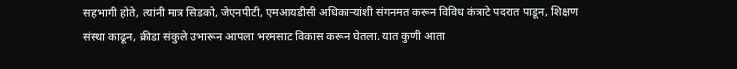सहभागी होते, त्यांनी मात्र सिडको, जेएनपीटी, एमआयडीसी अधिकाऱ्यांशी संगनमत करून विविध कंत्राटे पदरात पाडून, शिक्षण संस्था काढून, क्रीडा संकुले उभारून आपला भरमसाट विकास करून घेतला. यात कुणी आता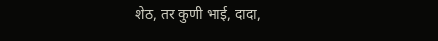शेठ, तर कुणी भाई, दादा,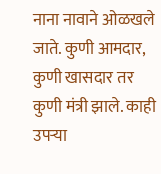नाना नावाने ओळखले जाते. कुणी आमदार, कुणी खासदार तर कुणी मंत्री झाले. काही उपऱ्या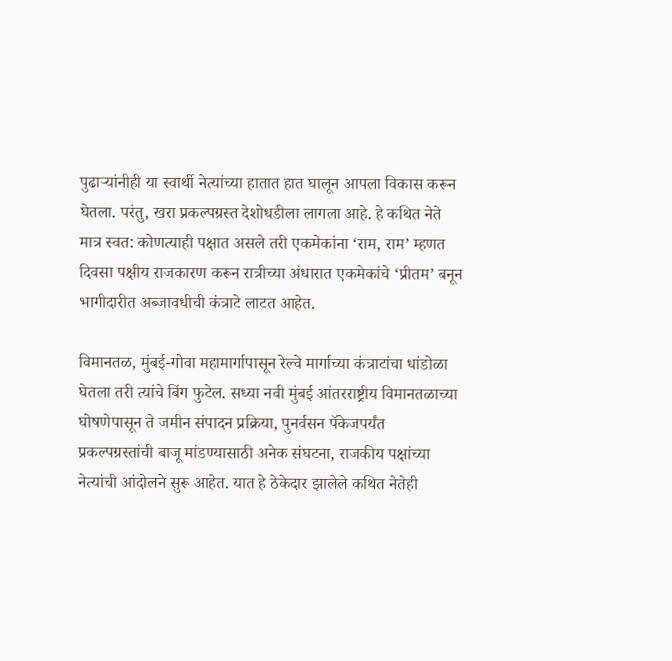पुढाऱ्यांनीही या स्वार्थी नेत्यांच्या हातात हात घालून आपला विकास करून घेतला. परंतु, खरा प्रकल्पग्रस्त देशोधडीला लागला आहे. हे कथित नेते मात्र स्वत: कोणत्याही पक्षात असले तरी एकमेकांना ‘राम, राम’ म्हणत दिवसा पक्षीय राजकारण करून रात्रीच्या अंधारात एकमेकांचे ‘प्रीतम’ बनून भागीदारीत अब्जावधीची कंत्राटे लाटत आहेत.

विमानतळ, मुंबई-गोवा महामार्गापासून रेल्वे मार्गाच्या कंत्राटांचा धांडोळा घेतला तरी त्यांचे बिंग फुटेल. सध्या नवी मुंबई आंतरराष्ट्रीय विमानतळाच्या घोषणेपासून ते जमीन संपादन प्रक्रिया, पुनर्वसन पॅकेजपर्यंत प्रकल्पग्रस्तांची बाजू मांडण्यासाठी अनेक संघटना, राजकीय पक्षांच्या नेत्यांची आंदोलने सुरू आहेत. यात हे ठेकेदार झालेले कथित नेतेही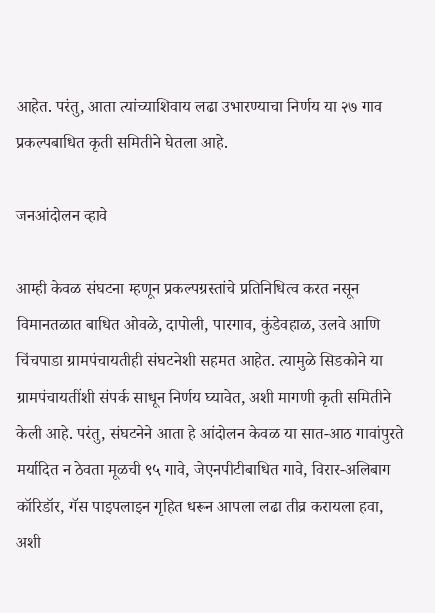आहेत. परंतु, आता त्यांच्याशिवाय लढा उभारण्याचा निर्णय या २७ गाव प्रकल्पबाधित कृती समितीने घेतला आहे.

जनआंदोलन व्हावे

आम्ही केवळ संघटना म्हणून प्रकल्पग्रस्तांचे प्रतिनिधित्व करत नसून विमानतळात बाधित ओवळे, दापोली, पारगाव, कुंडेवहाळ, उलवे आणि चिंचपाडा ग्रामपंचायतीही संघटनेशी सहमत आहेत. त्यामुळे सिडकोने या ग्रामपंचायतींशी संपर्क साधून निर्णय घ्यावेत, अशी मागणी कृती समितीने केली आहे. परंतु, संघटनेने आता हे आंदोलन केवळ या सात-आठ गावांपुरते मर्यादित न ठेवता मूळची ९५ गावे, जेएनपीटीबाधित गावे, विरार-अलिबाग कॉरिडॉर, गॅस पाइपलाइन गृहित धरून आपला लढा तीव्र करायला हवा, अशी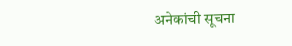अनेकांची सूचना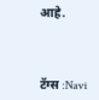आहे.



टॅग्स :Navi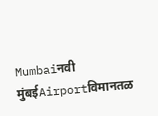Mumbaiनवी मुंबईAirportविमानतळ